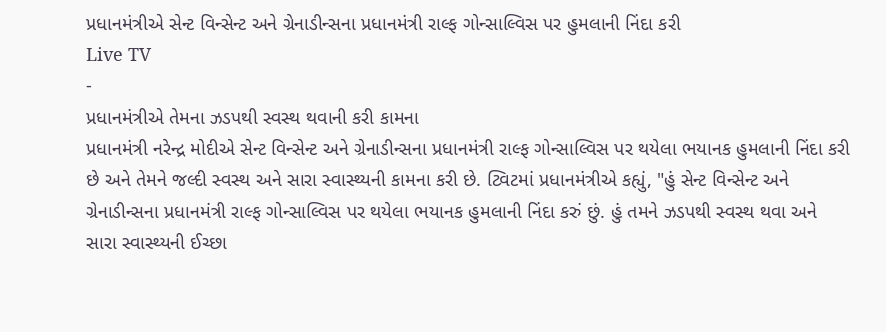પ્રધાનમંત્રીએ સેન્ટ વિન્સેન્ટ અને ગ્રેનાડીન્સના પ્રધાનમંત્રી રાલ્ફ ગોન્સાલ્વિસ પર હુમલાની નિંદા કરી
Live TV
-
પ્રધાનમંત્રીએ તેમના ઝડપથી સ્વસ્થ થવાની કરી કામના
પ્રધાનમંત્રી નરેન્દ્ર મોદીએ સેન્ટ વિન્સેન્ટ અને ગ્રેનાડીન્સના પ્રધાનમંત્રી રાલ્ફ ગોન્સાલ્વિસ પર થયેલા ભયાનક હુમલાની નિંદા કરી છે અને તેમને જલ્દી સ્વસ્થ અને સારા સ્વાસ્થ્યની કામના કરી છે. ટ્વિટમાં પ્રધાનમંત્રીએ કહ્યું, "હું સેન્ટ વિન્સેન્ટ અને ગ્રેનાડીન્સના પ્રધાનમંત્રી રાલ્ફ ગોન્સાલ્વિસ પર થયેલા ભયાનક હુમલાની નિંદા કરું છું. હું તમને ઝડપથી સ્વસ્થ થવા અને સારા સ્વાસ્થ્યની ઈચ્છા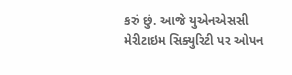કરું છું. આજે યુએનએસસી મેરીટાઇમ સિક્યુરિટી પર ઓપન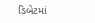ડિબેટમાં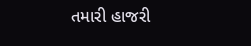તમારી હાજરી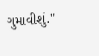ગુમાવીશું."